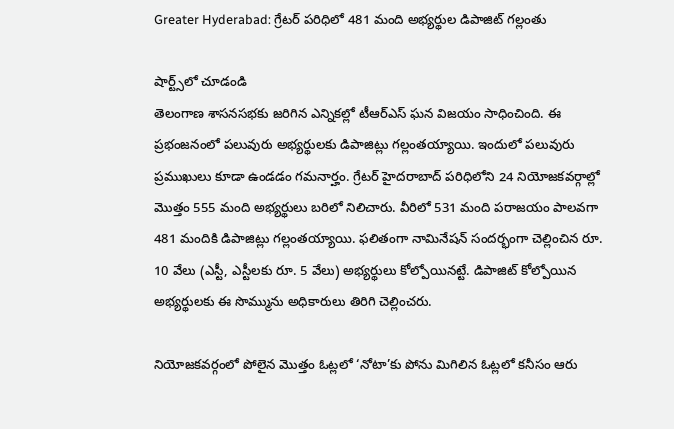Greater Hyderabad: గ్రేటర్ పరిధిలో 481 మంది అభ్యర్థుల డిపాజిట్ గల్లంతు

షార్ట్స్‌లో చూడండి
తెలంగాణ శాసనసభకు జరిగిన ఎన్నికల్లో టీఆర్ఎస్ ఘన విజయం సాధించింది. ఈ ప్రభంజనంలో పలువురు అభ్యర్థులకు డిపాజిట్లు గల్లంతయ్యాయి. ఇందులో పలువురు ప్రముఖులు కూడా ఉండడం గమనార్హం. గ్రేటర్ హైదరాబాద్ పరిధిలోని 24 నియోజకవర్గాల్లో మొత్తం 555 మంది అభ్యర్థులు బరిలో నిలిచారు. వీరిలో 531 మంది పరాజయం పాలవగా 481 మందికి డిపాజిట్లు గల్లంతయ్యాయి. ఫలితంగా నామినేషన్ సందర్భంగా చెల్లించిన రూ. 10 వేలు (ఎస్టీ, ఎస్టీలకు రూ. 5 వేలు) అభ్యర్థులు కోల్పోయినట్టే. డిపాజిట్ కోల్పోయిన అభ్యర్థులకు ఈ సొమ్మును అధికారులు తిరిగి చెల్లించరు.

నియోజకవర్గంలో పోలైన మొత్తం ఓట్లలో ‘నోటా’కు పోను మిగిలిన ఓట్లలో కనీసం ఆరు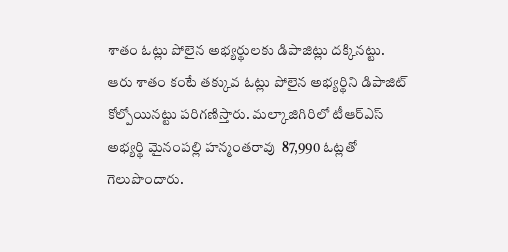శాతం ఓట్లు పోలైన అభ్యర్థులకు డిపాజిట్లు దక్కినట్టు. ఆరు శాతం కంటే తక్కువ ఓట్లు పోలైన అభ్యర్థిని డిపాజిట్ కోల్పోయినట్టు పరిగణిస్తారు. మల్కాజిగిరిలో టీఆర్ఎస్ అభ్యర్థి మైనంపల్లి హన్మంతరావు  87,990 ఓట్లతో గెలుపొందారు.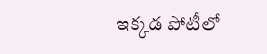ఇక్కడ పోటీలో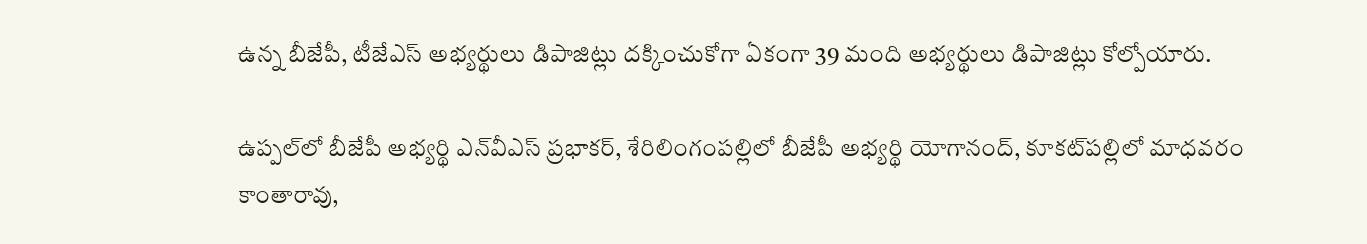ఉన్న బీజేపీ, టీజేఎస్ అభ్యర్థులు డిపాజిట్లు దక్కించుకోగా ఏకంగా 39 మంది అభ్యర్థులు డిపాజిట్లు కోల్పోయారు.

ఉప్పల్‌లో బీజేపీ అభ్యర్థి ఎన్‌వీఎస్ ప్రభాకర్, శేరిలింగంపల్లిలో బీజేపీ అభ్యర్థి యోగానంద్, కూకట్‌పల్లిలో మాధవరం కాంతారావు,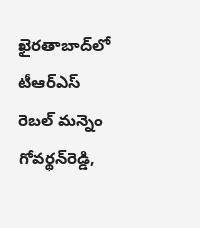ఖైరతాబాద్‌‌లో టీఆర్‌ఎస్‌ రెబల్‌ మన్నెం గోవర్థన్‌రెడ్డి,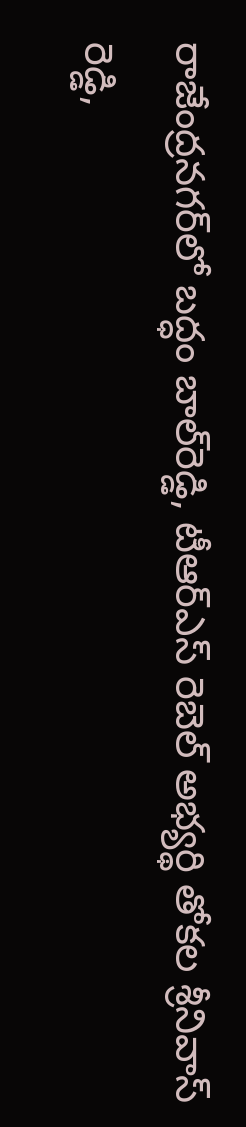రాజేంద్రనగర్‌లో బద్ధం బాల్‌రెడ్డి, టీఆర్‌ఎస్‌ రెబెల్‌ అభ్యర్థి తోకల శ్రీనివాస్ రెడ్డి,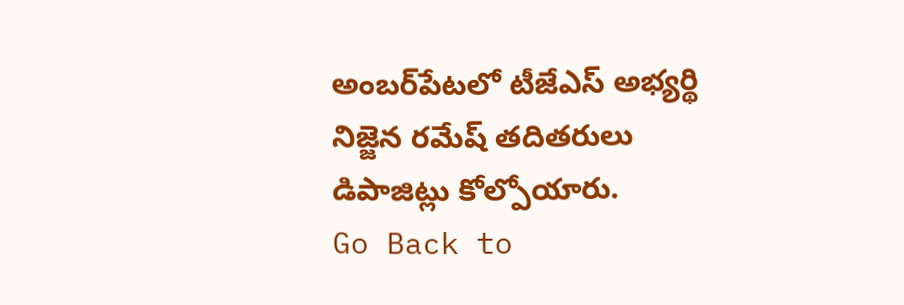అంబర్‌పేటలో టీజేఎస్‌ అభ్యర్థి నిజ్జెన రమేష్‌ తదితరులు డిపాజిట్లు కోల్పోయారు.
Go Back to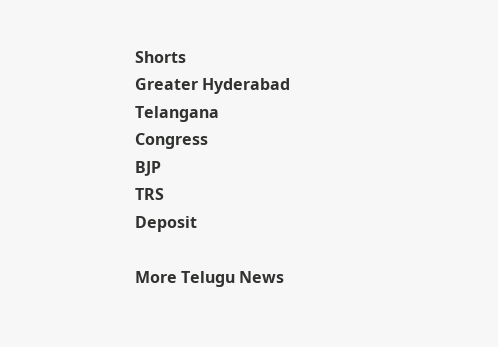Shorts
Greater Hyderabad
Telangana
Congress
BJP
TRS
Deposit

More Telugu News